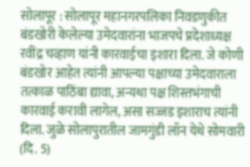सोलापूर : सोलापूर महानगरपलिका निवडणुकीत बंडखोरी केलेल्या उमेदवारांना भाजपचे प्रदेशाध्यक्ष रवींद्र चव्हाण यांनी कारवाईचा इशारा दिला. जे कोणी बंडखोर आहेत त्यांनी आपल्या पक्षाच्या उमेदवाराला तत्काळ पाठिंबा द्यावा, अन्यथा पक्ष शिस्तभंगाची कारवाई करावी लागेल, असा सज्जड इशाराच त्यांनी दिला. जुळे सोलापुरातील जामगुंडी लॉन येथे सोमवारी (दि. 5)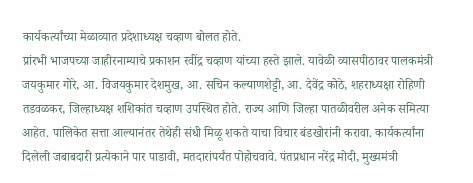कार्यकर्त्यांच्या मेळाव्यात प्रदेशाध्यक्ष चव्हाण बोलत होते.
प्रांरभी भाजपच्या जाहीरनाम्याचे प्रकाशन रवींद्र चव्हाण यांच्या हस्ते झाले. यावेळी व्यासपीठावर पालकमंत्री जयकुमार गोरे, आ. विजयकुमार देशमुख, आ. सचिन कल्याणशेट्टी, आ. देवेंद्र कोठे, शहराध्यक्षा रोहिणी तडवळकर, जिल्हाध्यक्ष शशिकांत चव्हाण उपस्थित होते. राज्य आणि जिल्हा पातळीवरील अनेक समित्या आहेत. पालिकेत सत्ता आल्यानंतर तेथेही संधी मिळू शकते याचा विचार बंडखोरांनी करावा. कार्यकर्त्यांना दिलेली जबाबदारी प्रत्येकाने पार पाडावी, मतदारांपर्यंत पोहोचवावे. पंतप्रधान नरेंद्र मोदी, मुख्यमंत्री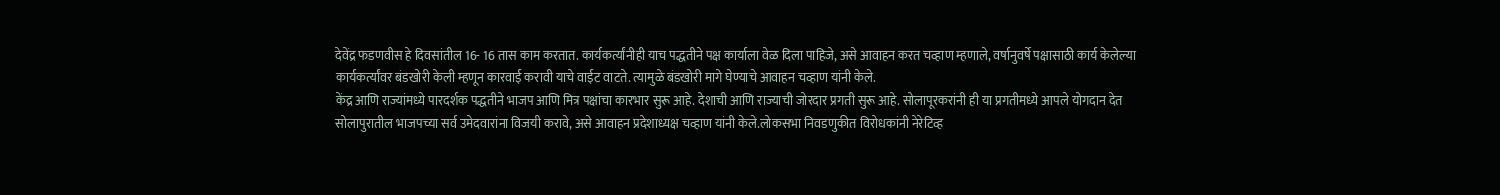देवेंद्र फडणवीस हे दिवसांतील 16- 16 तास काम करतात. कार्यकर्त्यांनीही याच पद्धतीने पक्ष कार्याला वेळ दिला पाहिजे, असे आवाहन करत चव्हाण म्हणाले, वर्षानुवर्षे पक्षासाठी कार्य केलेल्या कार्यकर्त्यांवर बंडखोरी केली म्हणून कारवाई करावी याचे वाईट वाटते. त्यामुळे बंडखोरी मागे घेण्याचे आवाहन चव्हाण यांनी केले.
केंद्र आणि राज्यांमध्ये पारदर्शक पद्धतीने भाजप आणि मित्र पक्षांचा कारभार सुरू आहे. देशाची आणि राज्याची जोरदार प्रगती सुरू आहे. सोलापूरकरांनी ही या प्रगतीमध्ये आपले योगदान देत सोलापुरातील भाजपच्या सर्व उमेदवारांना विजयी करावे, असे आवाहन प्रदेशाध्यक्ष चव्हाण यांनी केले.लोकसभा निवडणुकीत विरोधकांनी नेरेटिव्ह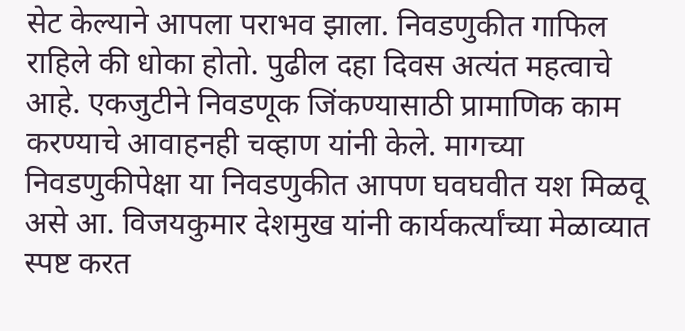सेट केल्याने आपला पराभव झाला. निवडणुकीत गाफिल राहिले की धोका होतो. पुढील दहा दिवस अत्यंत महत्वाचे आहे. एकजुटीने निवडणूक जिंकण्यासाठी प्रामाणिक काम करण्याचे आवाहनही चव्हाण यांनी केले. मागच्या निवडणुकीपेक्षा या निवडणुकीत आपण घवघवीत यश मिळवू असे आ. विजयकुमार देशमुख यांनी कार्यकर्त्यांच्या मेळाव्यात स्पष्ट करत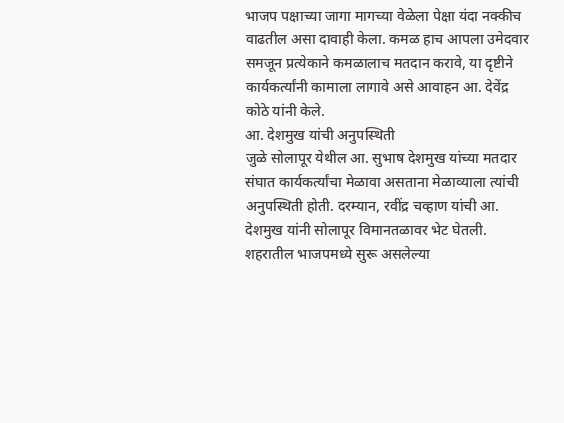भाजप पक्षाच्या जागा मागच्या वेळेला पेक्षा यंदा नक्कीच वाढतील असा दावाही केला. कमळ हाच आपला उमेदवार समजून प्रत्येकाने कमळालाच मतदान करावे, या दृष्टीने कार्यकर्त्यांनी कामाला लागावे असे आवाहन आ. देवेंद्र कोठे यांनी केले.
आ. देशमुख यांची अनुपस्थिती
जुळे सोलापूर येथील आ. सुभाष देशमुख यांच्या मतदार संघात कार्यकर्त्यांचा मेळावा असताना मेळाव्याला त्यांची अनुपस्थिती होती. दरम्यान, रवींद्र चव्हाण यांची आ. देशमुख यांनी सोलापूर विमानतळावर भेट घेतली. शहरातील भाजपमध्ये सुरू असलेल्या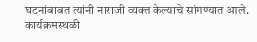घटनांबाबत त्यांनी नाराजी व्यक्त केल्याचे सांगण्यात आले. कार्यक्रमस्थळी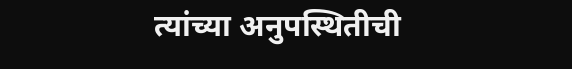त्यांच्या अनुपस्थितीची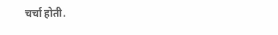चर्चा होती.